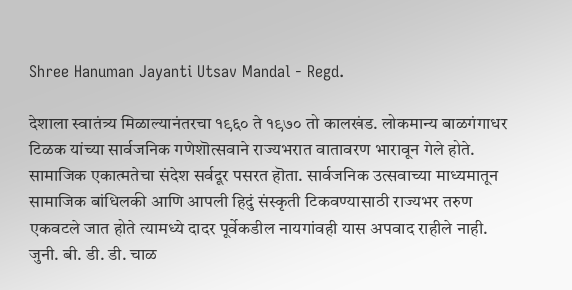Shree Hanuman Jayanti Utsav Mandal - Regd.

देशाला स्वातंत्र्य मिळाल्यानंतरचा १९६० ते १९७० तो कालखंड. लोकमान्य बाळगंगाधर टिळक यांच्या सार्वजनिक गणेशॊत्सवाने राज्यभरात वातावरण भारावून गेले होते. सामाजिक एकात्मतेचा संदेश सर्वदूर पसरत हॊता. सार्वजनिक उत्सवाच्या माध्यमातून सामाजिक बांधिलकी आणि आपली हिदुं संस्कृती टिकवण्यासाठी राज्यभर तरुण एकवटले जात होते त्यामध्ये दादर पूर्वेकडील नायगांवही यास अपवाद राहीले नाही. जुनी. बी. डी. डी. चाळ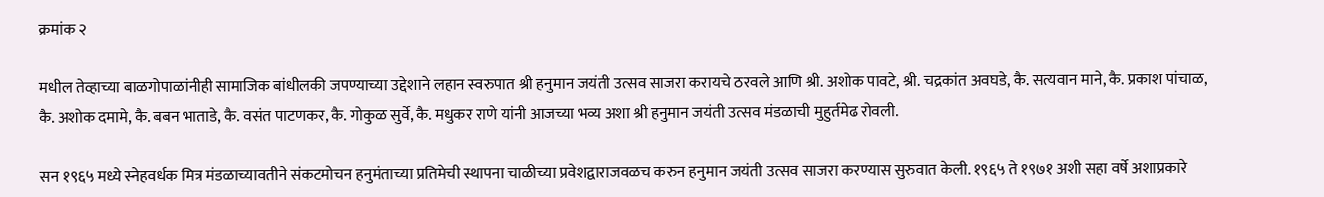क्रमांक २

मधील तेव्हाच्या बाळगोपाळांनीही सामाजिक बांधीलकी जपण्याच्या उद्देशाने लहान स्वरुपात श्री हनुमान जयंती उत्सव साजरा करायचे ठरवले आणि श्री. अशोक पावटे, श्री. चद्रकांत अवघडे, कै. सत्यवान माने, कै. प्रकाश पांचाळ, कै. अशोक दमामे, कै. बबन भाताडे, कै. वसंत पाटणकर, कै. गोकुळ सुर्वे, कै. मधुकर राणे यांनी आजच्या भव्य अशा श्री हनुमान जयंती उत्सव मंडळाची मुहुर्तमेढ रोवली.

सन १९६५ मध्ये स्नेहवर्धक मित्र मंडळाच्यावतीने संकटमोचन हनुमंताच्या प्रतिमेची स्थापना चाळीच्या प्रवेशद्वाराजवळच करुन हनुमान जयंती उत्सव साजरा करण्यास सुरुवात केली. १९६५ ते १९७१ अशी सहा वर्षे अशाप्रकारे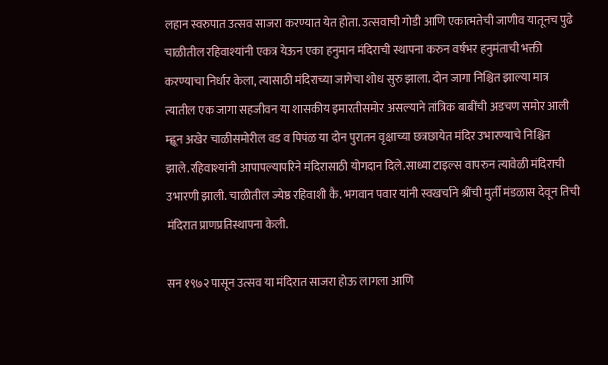लहान स्वरुपात उत्सव साजरा करण्यात येत होता. उत्सवाची गोडी आणि एकात्मतेची जाणीव यातूनच पुढे चाळीतील रहिवाश्यांनी एकत्र येऊन एका हनुमान मंदिराची स्थापना करुन वर्षभर हनुमंताची भक्ती करण्याचा निर्धार केला, त्यासाठी मंदिराच्या जागेचा शोध सुरु झाला. दोन जागा निश्चित झाल्या मात्र त्यातील एक जागा सहजीवन या शासकीय इमारतीसमोर असल्याने तांत्रिक बाबींची अडचण समोर आली म्ह्णून अखेर चाळीसमोरील वड व पिपंळ या दोन पुरातन वृक्षाच्या छत्रछायेत मंदिर उभारण्याचे निश्चित झाले.रहिवाश्यांनी आपापल्यापरिने मंदिरासाठी योगदान दिले.साध्या टाइल्स वापरुन त्यावेळी मंदिराची उभारणी झाली. चाळीतील ज्येष्ठ रहिवाशी कै. भगवान पवार यांनी स्वखर्चाने श्रींची मुर्ती मंडळास देवून तिची मंदिरात प्राणप्रतिस्थापना केली.

सन १९७२ पासून उत्सव या मंदिरात साजरा होऊ लागला आणि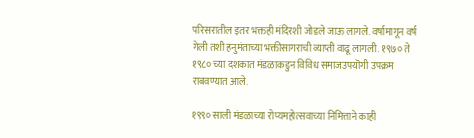परिसरातील इतर भक्तही मंदिरशी जोडले जाऊ लागले. वर्षामागून वर्ष गेली तशी हनुमंताच्या भक्तीसागराची व्याप्ती वाढू लागली. १९७० ते १९८० च्या दशकात मंडळाकडुन विविध समाजउपयॊगी उपक्रम राबवण्यात आले.

१९९० साली मंडळाच्या रोप्यमहोत्सवाच्या निमित्ताने काही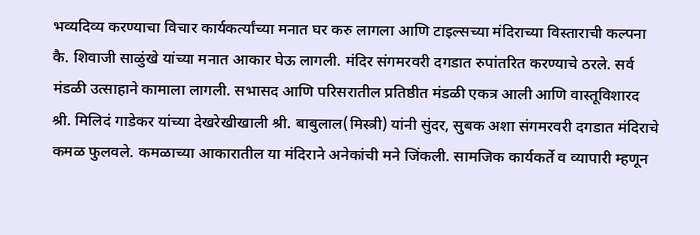भव्यदिव्य करण्याचा विचार कार्यकर्त्यांच्या मनात घर करु लागला आणि टाइल्सच्या मंदिराच्या विस्ताराची कल्पना कै. शिवाजी साळुंखे यांच्या मनात आकार घेऊ लागली. मंदिर संगमरवरी दगडात रुपांतरित करण्याचे ठरले. सर्व मंडळी उत्साहाने कामाला लागली. सभासद आणि परिसरातील प्रतिष्ठीत मंडळी एकत्र आली आणि वास्तूविशारद श्री. मिलिदं गाडेकर यांच्या देखरेखीखाली श्री. बाबुलाल(मिस्त्री) यांनी सुंदर, सुबक अशा संगमरवरी दगडात मंदिराचे कमळ फुलवले. कमळाच्या आकारातील या मंदिराने अनेकांची मने जिंकली. सामजिक कार्यकर्ते व व्यापारी म्हणून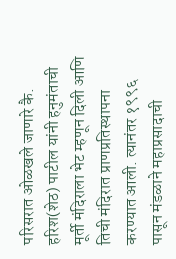परिसरात ओळखले जाणारे कै. हरिश(शेठ) पाटील यांनी हनुमंताची मूर्ती मंदिराला भेट म्हणून दिली आणि तिची मंदिरात प्राणप्रतिस्थापना करण्यात आली. त्यानंतर १९९६ पासून मंडळाने महाप्रसादाची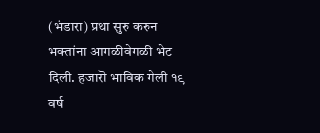(भंडारा) प्रथा सुरु करुन भक्तांना आगळीवेगळी भेट दिली. हजारॊ भाविक गेली १९ वर्ष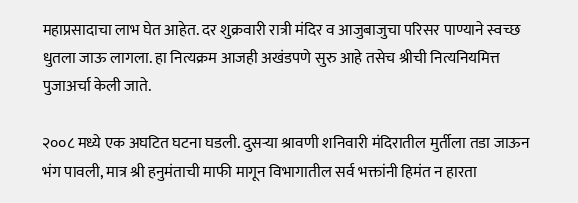महाप्रसादाचा लाभ घेत आहेत. दर शुक्रवारी रात्री मंदिर व आजुबाजुचा परिसर पाण्याने स्वच्छ धुतला जाऊ लागला. हा नित्यक्रम आजही अखंडपणे सुरु आहे तसेच श्रीची नित्यनियमित्त पुजाअर्चा केली जाते.

२००८ मध्ये एक अघटित घटना घडली. दुसऱ्या श्रावणी शनिवारी मंदिरातील मुर्तीला तडा जाऊन भंग पावली, मात्र श्री हनुमंताची माफी मागून विभागातील सर्व भक्तांनी हिमंत न हारता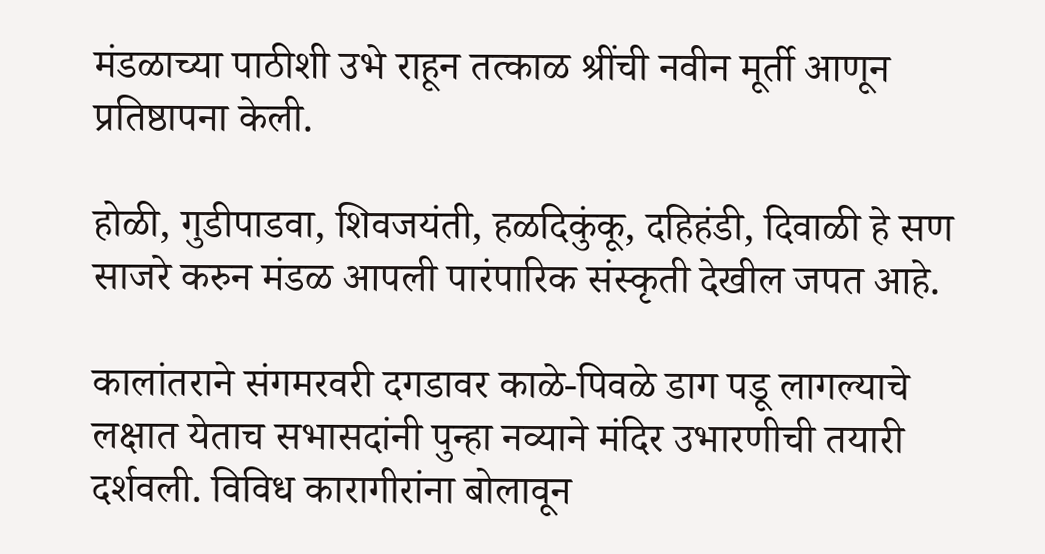मंडळाच्या पाठीशी उभे राहून तत्काळ श्रींची नवीन मूर्ती आणून प्रतिष्ठापना केली.

होळी, गुडीपाडवा, शिवजयंती, हळदिकुंकू, दहिहंडी, दिवाळी हे सण साजरे करुन मंडळ आपली पारंपारिक संस्कृती देखील जपत आहे.

कालांतराने संगमरवरी दगडावर काळे-पिवळे डाग पडू लागल्याचे लक्षात येताच सभासदांनी पुन्हा नव्याने मंदिर उभारणीची तयारी दर्शवली. विविध कारागीरांना बोलावून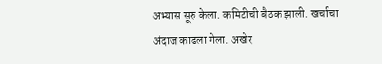अभ्यास सूरु केला. कमिटीची बैठक झाली. खर्चाचा अंदाज काढला गेला. अखेर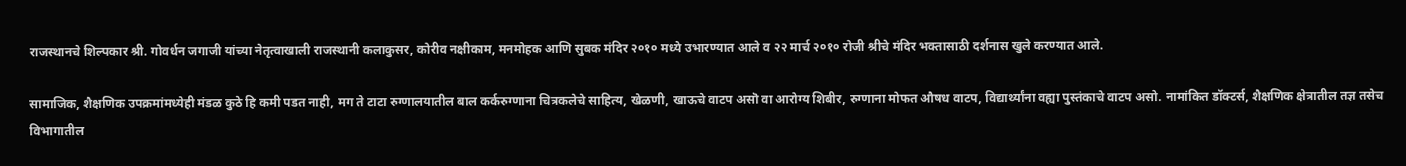राजस्थानचे शिल्पकार श्री. गोवर्धन जगाजी यांच्या नेतृत्वाखाली राजस्थानी कलाकुसर, कोरीव नक्षीकाम, मनमोहक आणि सुबक मंदिर २०१० मध्ये उभारण्यात आले व २२ मार्च २०१० रोजी श्रीचे मंदिर भक्तासाठी दर्शनास खुले करण्यात आले.

सामाजिक, शैक्षणिक उपक्रमांमध्येही मंडळ कुठे हि कमी पडत नाही, मग ते टाटा रुग्णालयातील बाल कर्करुग्णाना चित्रकलेचे साहित्य, खेळणी, खाऊचे वाटप असॊ वा आरोग्य शिबीर, रुग्णाना मोफत औषध वाटप, विद्यार्थ्यांना वह्या पुस्तंकाचे वाटप असो. नामांकित डॉक्टर्स, शैक्षणिक क्षेत्रातील तज्ञ तसेच विभागातील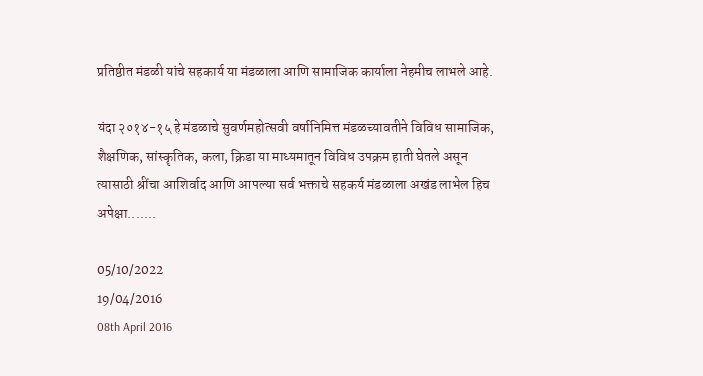प्रतिष्ठीत मंडळी यांचे सहकार्य या मंडळाला आणि सामाजिक कार्याला नेहमीच लाभले आहे.

यंदा २०१४-१५ हे मंडळाचे सुवर्णमहोत्सवी वर्षानिमित्त मंडळच्यावतीने विविध सामाजिक, शैक्षणिक, सांस्कॄतिक, कला, क्रिडा या माध्यमातून विविध उपक्रम हाती घेतले असून त्यासाठी श्रींचा आशिर्वाद आणि आपल्या सर्व भक्ताचे सहकर्य मंडळाला अखंड लाभेल हिच अपेक्षा.......

05/10/2022
19/04/2016
08th April 2016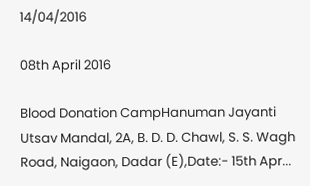14/04/2016

08th April 2016

Blood Donation CampHanuman Jayanti Utsav Mandal, 2A, B. D. D. Chawl, S. S. Wagh Road, Naigaon, Dadar (E),Date:- 15th Apr...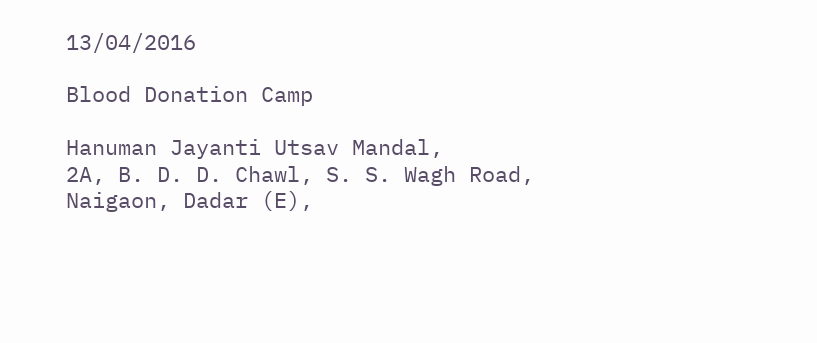13/04/2016

Blood Donation Camp

Hanuman Jayanti Utsav Mandal,
2A, B. D. D. Chawl, S. S. Wagh Road, Naigaon, Dadar (E),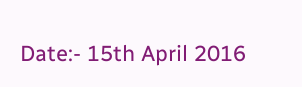Date:- 15th April 2016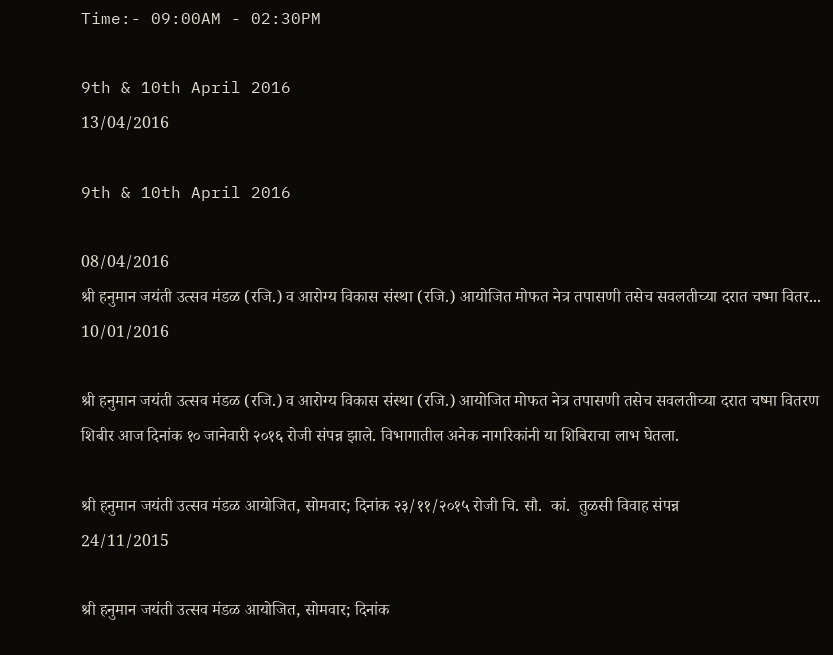Time:- 09:00AM - 02:30PM

9th & 10th April 2016
13/04/2016

9th & 10th April 2016

08/04/2016
श्री हनुमान जयंती उत्सव मंडळ (रजि.) व आरोग्य विकास संस्था (रजि.) आयोजित मोफत नेत्र तपासणी तसेच सवलतीच्या दरात चष्मा वितर...
10/01/2016

श्री हनुमान जयंती उत्सव मंडळ (रजि.) व आरोग्य विकास संस्था (रजि.) आयोजित मोफत नेत्र तपासणी तसेच सवलतीच्या दरात चष्मा वितरण शिबीर आज दिनांक १० जानेवारी २०१६ रोजी संपन्न झाले. विभागातील अनेक नागरिकांनी या शिबिराचा लाभ घेतला.

श्री हनुमान जयंती उत्सव मंडळ आयोजित, सोमवार; दिनांक २३/११/२०१५ रोजी चि. सौ.  कां.  तुळसी विवाह संपन्न
24/11/2015

श्री हनुमान जयंती उत्सव मंडळ आयोजित, सोमवार; दिनांक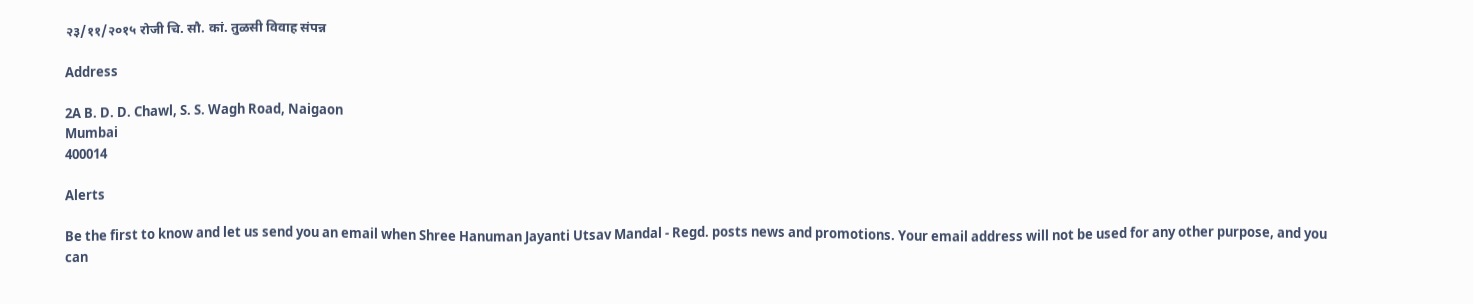२३/११/२०१५ रोजी चि. सौ. कां. तुळसी विवाह संपन्न

Address

2A B. D. D. Chawl, S. S. Wagh Road, Naigaon
Mumbai
400014

Alerts

Be the first to know and let us send you an email when Shree Hanuman Jayanti Utsav Mandal - Regd. posts news and promotions. Your email address will not be used for any other purpose, and you can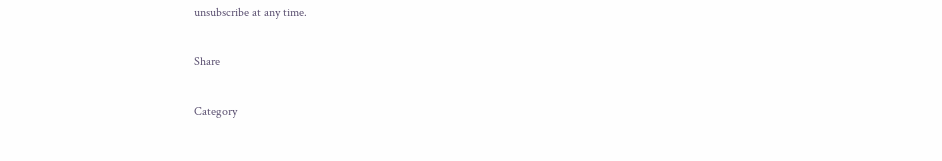unsubscribe at any time.

Share

Category